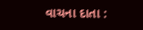વાચના દાતા :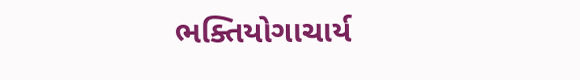ભક્તિયોગાચાર્ય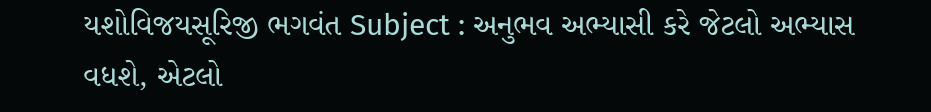યશોવિજયસૂરિજી ભગવંત Subject : અનુભવ અભ્યાસી કરે જેટલો અભ્યાસ વધશે, એટલો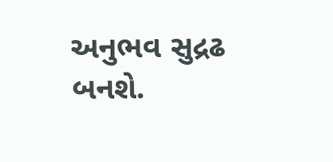અનુભવ સુદ્રઢ બનશે.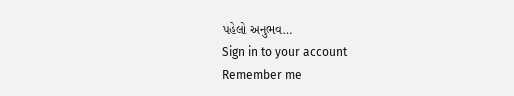પહેલો અનુભવ…
Sign in to your account
Remember me